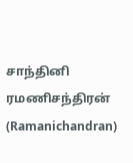சாந்தினி
ரமணிசந்திரன் (Ramanichandran)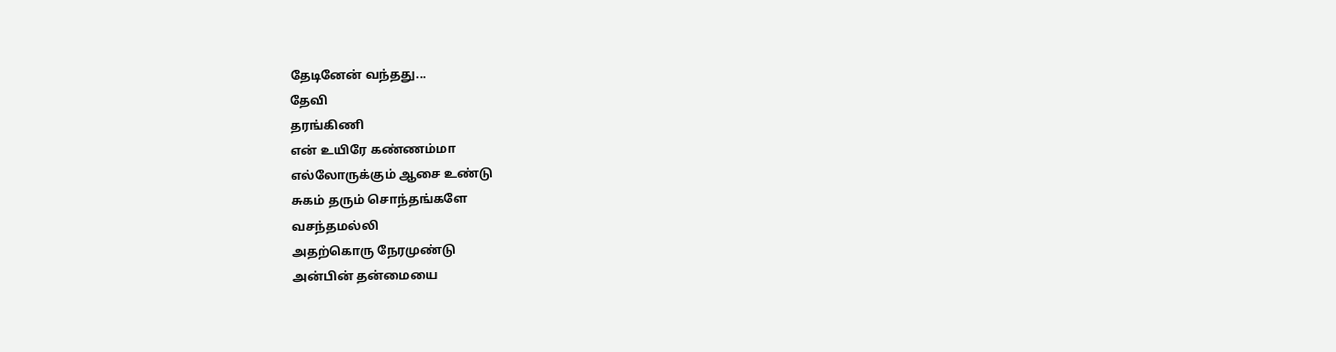தேடினேன் வந்தது...
தேவி
தரங்கிணி
என் உயிரே கண்ணம்மா
எல்லோருக்கும் ஆசை உண்டு
சுகம் தரும் சொந்தங்களே
வசந்தமல்லி
அதற்கொரு நேரமுண்டு
அன்பின் தன்மையை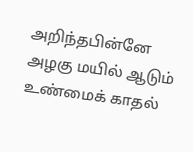அறிந்தபின்னே
அழகு மயில் ஆடும்
உண்மைக் காதல்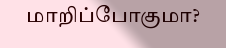மாறிப்போகுமா?